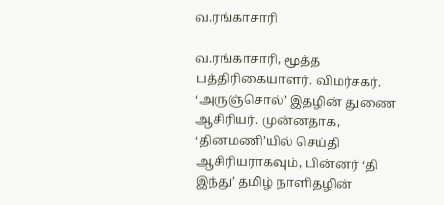வ.ரங்காசாரி

வ.ரங்காசாரி, மூத்த பத்திரிகையாளர். விமர்சகர். ‘அருஞ்சொல்’ இதழின் துணை ஆசிரியர். முன்னதாக, ‘தினமணி’யில் செய்தி ஆசிரியராகவும், பின்னர் ‘தி இந்து’ தமிழ் நாளிதழின்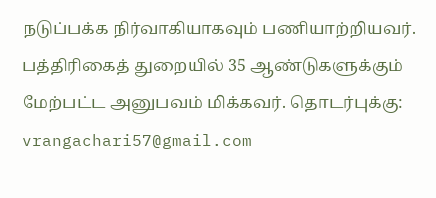நடுப்பக்க நிர்வாகியாகவும் பணியாற்றியவர். பத்திரிகைத் துறையில் 35 ஆண்டுகளுக்கும் மேற்பட்ட அனுபவம் மிக்கவர். தொடர்புக்கு: vrangachari57@gmail.com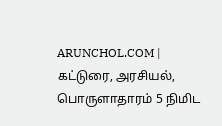ARUNCHOL.COM | கட்டுரை, அரசியல், பொருளாதாரம் 5 நிமிட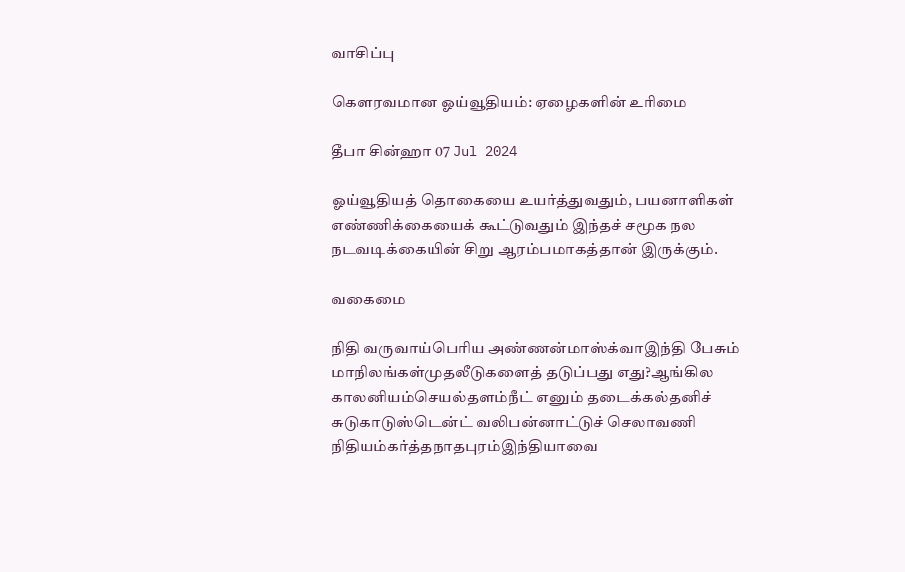வாசிப்பு

கௌரவமான ஓய்வூதியம்: ஏழைகளின் உரிமை

தீபா சின்ஹா 07 Jul 2024

ஓய்வூதியத் தொகையை உயர்த்துவதும், பயனாளிகள் எண்ணிக்கையைக் கூட்டுவதும் இந்தச் சமூக நல நடவடிக்கையின் சிறு ஆரம்பமாகத்தான் இருக்கும்.

வகைமை

நிதி வருவாய்பெரிய அண்ணன்மாஸ்க்வாஇந்தி பேசும் மாநிலங்கள்முதலீடுகளைத் தடுப்பது எது?ஆங்கில காலனியம்செயல்தளம்நீட் எனும் தடைக்கல்தனிச் சுடுகாடுஸ்டென்ட் வலிபன்னாட்டுச் செலாவணி நிதியம்கர்த்தநாதபுரம்இந்தியாவை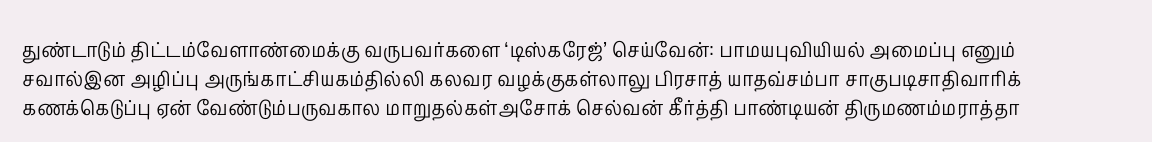துண்டாடும் திட்டம்வேளாண்மைக்கு வருபவர்களை ‘டிஸ்கரேஜ்’ செய்வேன்: பாமயபுவியியல் அமைப்பு எனும் சவால்இன அழிப்பு அருங்காட்சியகம்தில்லி கலவர வழக்குகள்லாலு பிரசாத் யாதவ்சம்பா சாகுபடிசாதிவாரிக் கணக்கெடுப்பு ஏன் வேண்டும்பருவகால மாறுதல்கள்அசோக் செல்வன் கீர்த்தி பாண்டியன் திருமணம்மராத்தா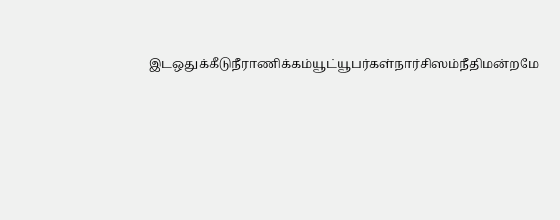இடஒதுக்கீடுநீராணிக்கம்யூட்யூபர்கள்நார்சிஸம்நீதிமன்றமே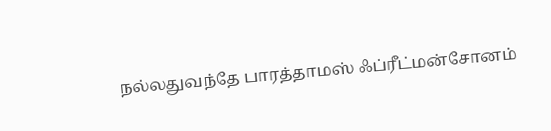நல்லதுவந்தே பாரத்தாமஸ் ஃப்ரீட்மன்சோனம்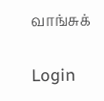வாங்சுக்

Login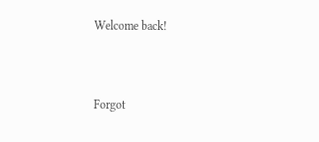Welcome back!



Forgot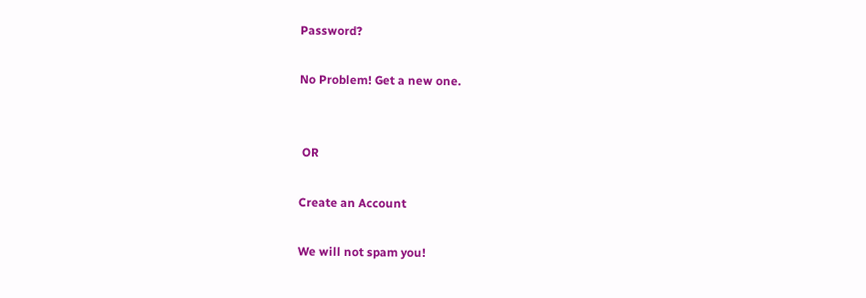Password?

No Problem! Get a new one.


 OR

Create an Account

We will not spam you!